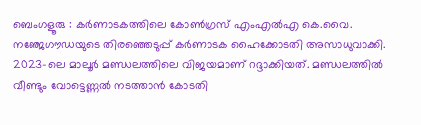ബെംഗളൂരു : കർണാടകത്തിലെ കോൺഗ്രസ് എംഎൽഎ കെ.വൈ. നഞ്ജേഗൗഡയുടെ തിരഞ്ഞെടുപ്പ് കർണാടക ഹൈക്കോടതി അസാധുവാക്കി.
2023-ലെ മാലൂർ മണ്ഡലത്തിലെ വിജയമാണ് റദ്ദാക്കിയത്. മണ്ഡലത്തിൽ വീണ്ടും വോട്ടെണ്ണൽ നടത്താൻ കോടതി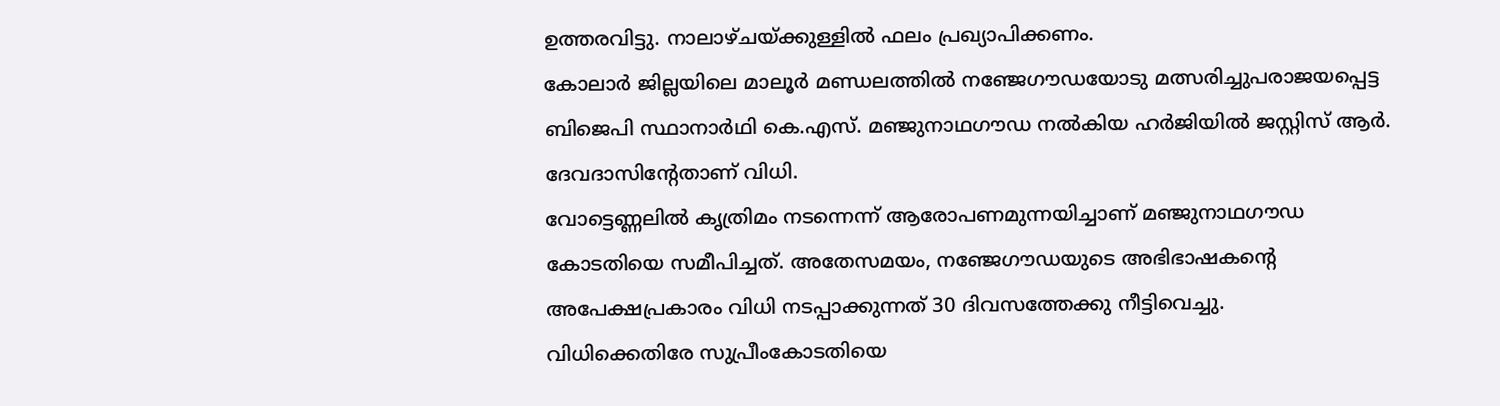ഉത്തരവിട്ടു. നാലാഴ്ചയ്ക്കുള്ളിൽ ഫലം പ്രഖ്യാപിക്കണം.
കോലാർ ജില്ലയിലെ മാലൂർ മണ്ഡലത്തിൽ നഞ്ജേഗൗഡയോടു മത്സരിച്ചുപരാജയപ്പെട്ട ബിജെപി സ്ഥാനാർഥി കെ.എസ്. മഞ്ജുനാഥഗൗഡ നൽകിയ ഹർജിയിൽ ജസ്റ്റിസ് ആർ. ദേവദാസിന്റേതാണ് വിധി.
വോട്ടെണ്ണലിൽ കൃത്രിമം നടന്നെന്ന് ആരോപണമുന്നയിച്ചാണ് മഞ്ജുനാഥഗൗഡ കോടതിയെ സമീപിച്ചത്. അതേസമയം, നഞ്ജേഗൗഡയുടെ അഭിഭാഷകന്റെ അപേക്ഷപ്രകാരം വിധി നടപ്പാക്കുന്നത് 30 ദിവസത്തേക്കു നീട്ടിവെച്ചു.
വിധിക്കെതിരേ സുപ്രീംകോടതിയെ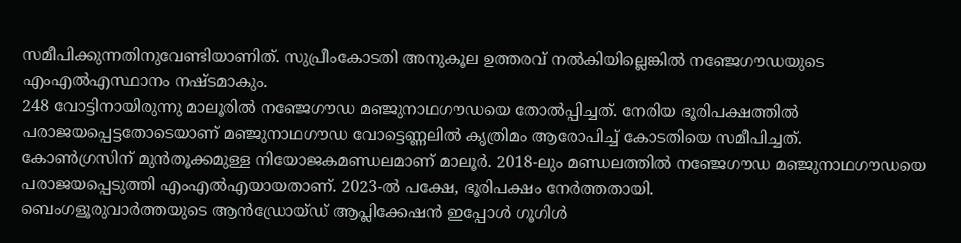സമീപിക്കുന്നതിനുവേണ്ടിയാണിത്. സുപ്രീംകോടതി അനുകൂല ഉത്തരവ് നൽകിയില്ലെങ്കിൽ നഞ്ജേഗൗഡയുടെ എംഎൽഎസ്ഥാനം നഷ്ടമാകും.
248 വോട്ടിനായിരുന്നു മാലൂരിൽ നഞ്ജേഗൗഡ മഞ്ജുനാഥഗൗഡയെ തോൽപ്പിച്ചത്. നേരിയ ഭൂരിപക്ഷത്തിൽ പരാജയപ്പെട്ടതോടെയാണ് മഞ്ജുനാഥഗൗഡ വോട്ടെണ്ണലിൽ കൃത്രിമം ആരോപിച്ച് കോടതിയെ സമീപിച്ചത്.
കോൺഗ്രസിന് മുൻതൂക്കമുള്ള നിയോജകമണ്ഡലമാണ് മാലൂർ. 2018-ലും മണ്ഡലത്തിൽ നഞ്ജേഗൗഡ മഞ്ജുനാഥഗൗഡയെ പരാജയപ്പെടുത്തി എംഎൽഎയായതാണ്. 2023-ൽ പക്ഷേ, ഭൂരിപക്ഷം നേർത്തതായി.
ബെംഗളൂരുവാർത്തയുടെ ആൻഡ്രോയ്ഡ് ആപ്ലിക്കേഷൻ ഇപ്പോൾ ഗൂഗിൾ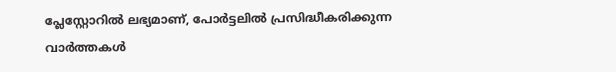പ്ലേസ്റ്റോറിൽ ലഭ്യമാണ്, പോർട്ടലിൽ പ്രസിദ്ധീകരിക്കുന്ന വാർത്തകൾ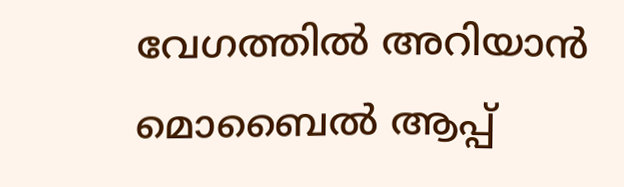വേഗത്തിൽ അറിയാൻ മൊബൈൽ ആപ്പ്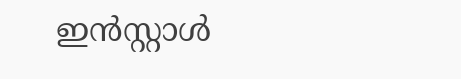ഇൻസ്റ്റാൾ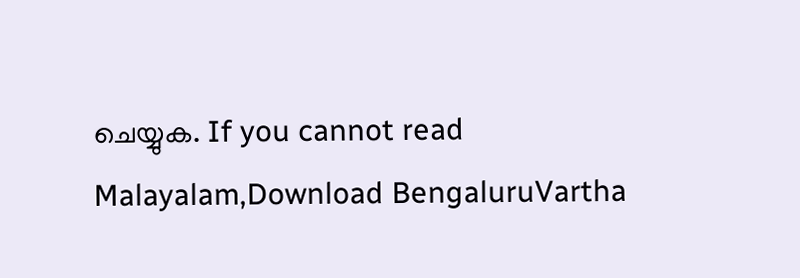ചെയ്യുക. If you cannot read Malayalam,Download BengaluruVartha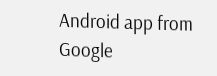Android app from Google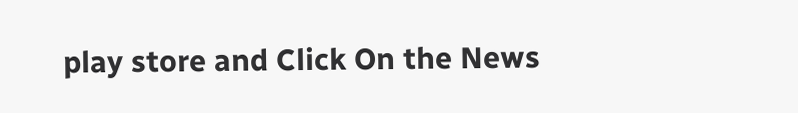play store and Click On the News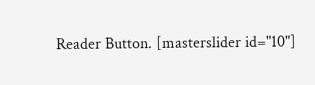Reader Button. [masterslider id="10"]